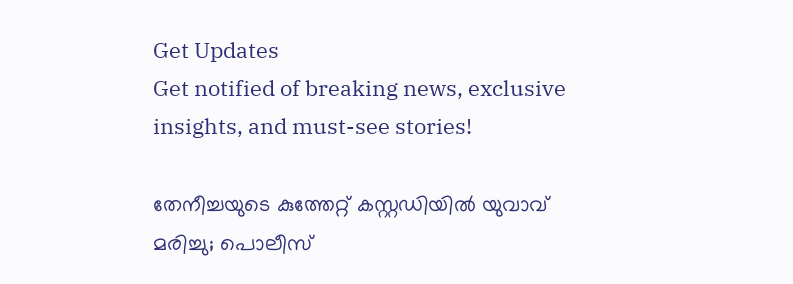Get Updates
Get notified of breaking news, exclusive insights, and must-see stories!

തേനീച്ചയുടെ കുത്തേറ്റ് കസ്റ്റഡിയില്‍ യുവാവ് മരിച്ചു; പൊലീസ്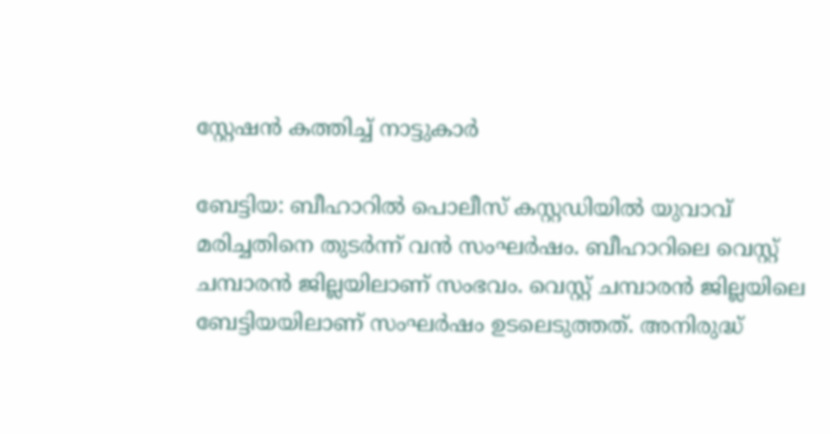സ്റ്റേഷന്‍ കത്തിച്ച് നാട്ടുകാര്‍

ബേട്ടിയ: ബീഹാറില്‍ പൊലീസ് കസ്റ്റഡിയില്‍ യുവാവ് മരിച്ചതിനെ തുടര്‍ന്ന് വന്‍ സംഘര്‍ഷം. ബീഹാറിലെ വെസ്റ്റ് ചമ്പാരന്‍ ജില്ലയിലാണ് സംഭവം. വെസ്റ്റ് ചമ്പാരന്‍ ജില്ലയിലെ ബേട്ടിയയിലാണ് സംഘര്‍ഷം ഉടലെടുത്തത്. അനിരുദ്ധ്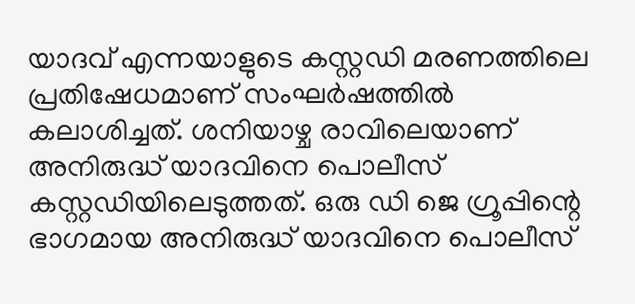യാദവ് എന്നയാളുടെ കസ്റ്റഡി മരണത്തിലെ പ്രതിഷേധമാണ് സംഘര്‍ഷത്തില്‍ കലാശിച്ചത്. ശനിയാഴ്ച രാവിലെയാണ് അനിരുദ്ധ് യാദവിനെ പൊലീസ് കസ്റ്റഡിയിലെടുത്തത്. ഒരു ഡി ജെ ഗ്രൂപ്പിന്റെ ഭാഗമായ അനിരുദ്ധ് യാദവിനെ പൊലീസ്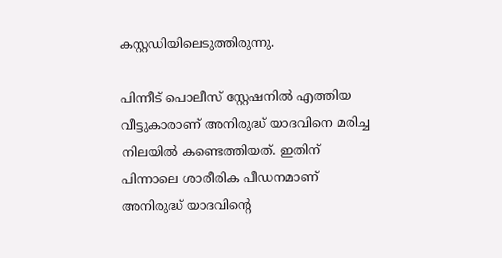കസ്റ്റഡിയിലെടുത്തിരുന്നു.

പിന്നീട് പൊലീസ് സ്റ്റേഷനില്‍ എത്തിയ വീട്ടുകാരാണ് അനിരുദ്ധ് യാദവിനെ മരിച്ച നിലയില്‍ കണ്ടെത്തിയത്. ഇതിന് പിന്നാലെ ശാരീരിക പീഡനമാണ് അനിരുദ്ധ് യാദവിന്റെ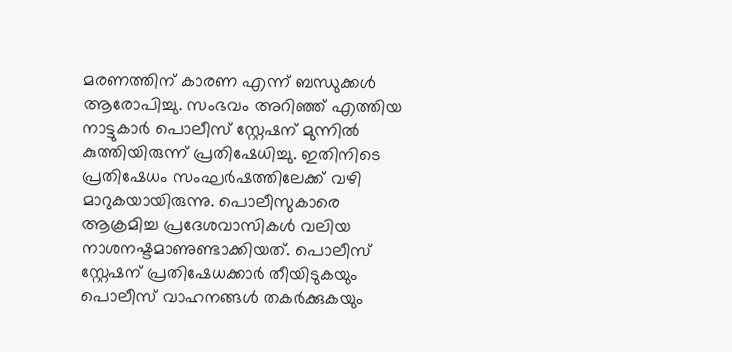മരണത്തിന് കാരണ എന്ന് ബന്ധുക്കള്‍ ആരോപിച്ചു. സംഭവം അറിഞ്ഞ് എത്തിയ നാട്ടുകാര്‍ പൊലീസ് സ്റ്റേഷന് മുന്നില്‍ കുത്തിയിരുന്ന് പ്രതിഷേധിച്ചു. ഇതിനിടെ പ്രതിഷേധം സംഘര്‍ഷത്തിലേക്ക് വഴി മാറുകയായിരുന്നു. പൊലീസുകാരെ ആക്രമിച്ച പ്രദേശവാസികള്‍ വലിയ നാശനഷ്ടമാണുണ്ടാക്കിയത്. പൊലീസ് സ്റ്റേഷന് പ്രതിഷേധക്കാര്‍ തീയിടുകയും പൊലീസ് വാഹനങ്ങള്‍ തകര്‍ക്കുകയും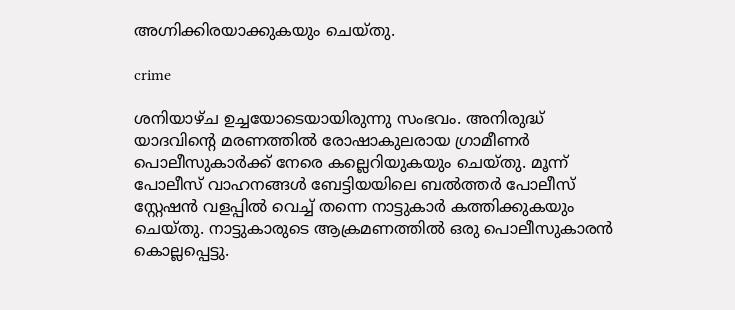അഗ്നിക്കിരയാക്കുകയും ചെയ്തു.

crime

ശനിയാഴ്ച ഉച്ചയോടെയായിരുന്നു സംഭവം. അനിരുദ്ധ് യാദവിന്റെ മരണത്തില്‍ രോഷാകുലരായ ഗ്രാമീണര്‍ പൊലീസുകാര്‍ക്ക് നേരെ കല്ലെറിയുകയും ചെയ്തു. മൂന്ന് പോലീസ് വാഹനങ്ങള്‍ ബേട്ടിയയിലെ ബല്‍ത്തര്‍ പോലീസ് സ്റ്റേഷന്‍ വളപ്പില്‍ വെച്ച് തന്നെ നാട്ടുകാര്‍ കത്തിക്കുകയും ചെയ്തു. നാട്ടുകാരുടെ ആക്രമണത്തില്‍ ഒരു പൊലീസുകാരന്‍ കൊല്ലപ്പെട്ടു.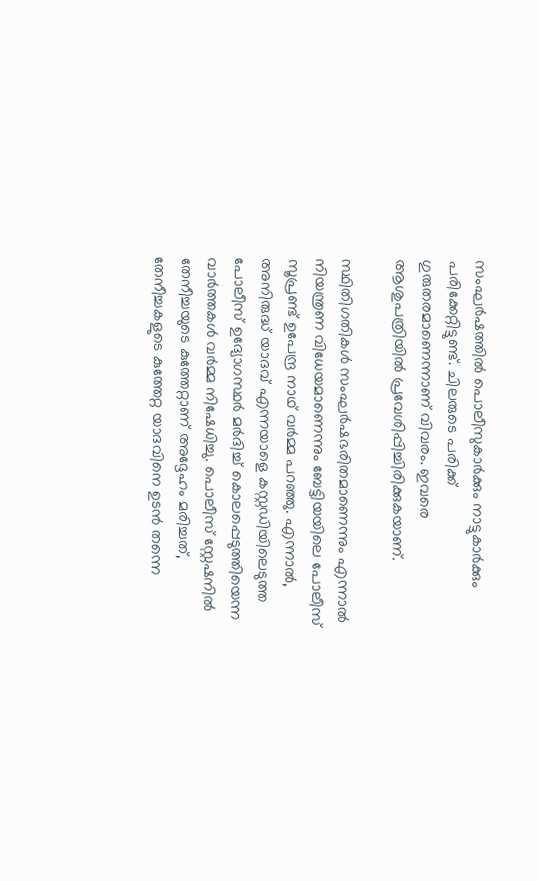സംഘര്‍ഷത്തില്‍ പൊലീസുകാര്‍ക്കും നാട്ടുകാര്‍ക്കും പരിക്കേറ്റിട്ടുണ്ട്. ചിലരുടെ പരിക്ക് ഗുരുതരമാണെന്നാണ് വിവരം. ഇവരെ ആശുപത്രിയില്‍ പ്രവേശിപ്പിച്ചിരിക്കുകയാണ്.

സ്ഥിതിഗതികള്‍ സംഘര്‍ഷഭരിതമാണെന്നും എന്നാല്‍ നിയന്ത്രണ വിധേയമാണെന്നും ബേട്ടിയയിലെ പോലീസ് സൂപ്രണ്ട് ഉപേന്ദ്ര നാഥ് വര്‍മ്മ പറഞ്ഞു. എന്നാല്‍, അനിരുദ്ധ് യാദവ് എന്നയാളെ കസ്റ്റഡിയിലെടുത്ത പോലീസ് ഉദ്യോഗസ്ഥര്‍ മര്‍ദിച്ച് കൊലപ്പെടുത്തിയെന്ന വാര്‍ത്തകള്‍ വര്‍മ്മ നിഷേധിച്ചു. പൊലീസ് സ്റ്റേഷനില്‍ തേനീച്ചയുടെ കുത്തേറ്റാണ് അദ്ദേഹം മരിച്ചത്, തേനീച്ചകളുടെ കുത്തേറ്റ യാദവിനെ ഉടന്‍ തന്നെ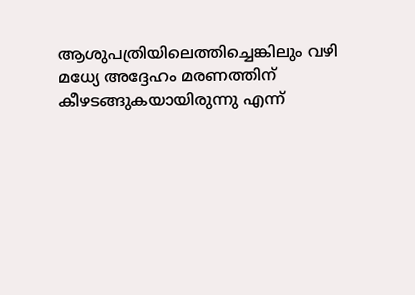ആശുപത്രിയിലെത്തിച്ചെങ്കിലും വഴി മധ്യേ അദ്ദേഹം മരണത്തിന് കീഴടങ്ങുകയായിരുന്നു എന്ന്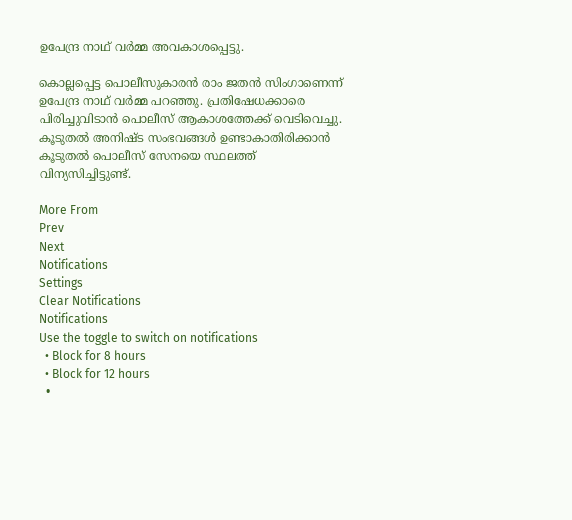ഉപേന്ദ്ര നാഥ് വര്‍മ്മ അവകാശപ്പെട്ടു.

കൊല്ലപ്പെട്ട പൊലീസുകാരന്‍ രാം ജതന്‍ സിംഗാണെന്ന് ഉപേന്ദ്ര നാഥ് വര്‍മ്മ പറഞ്ഞു. പ്രതിഷേധക്കാരെ പിരിച്ചുവിടാന്‍ പൊലീസ് ആകാശത്തേക്ക് വെടിവെച്ചു. കൂടുതല്‍ അനിഷ്ട സംഭവങ്ങള്‍ ഉണ്ടാകാതിരിക്കാന്‍ കൂടുതല്‍ പൊലീസ് സേനയെ സ്ഥലത്ത് വിന്യസിച്ചിട്ടുണ്ട്.

More From
Prev
Next
Notifications
Settings
Clear Notifications
Notifications
Use the toggle to switch on notifications
  • Block for 8 hours
  • Block for 12 hours
  •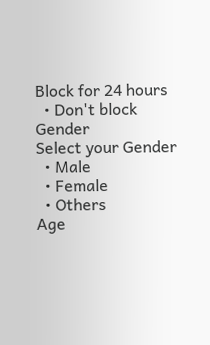Block for 24 hours
  • Don't block
Gender
Select your Gender
  • Male
  • Female
  • Others
Age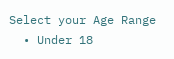Select your Age Range
  • Under 18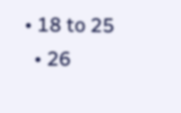• 18 to 25
  • 26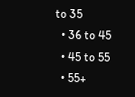to 35
  • 36 to 45
  • 45 to 55
  • 55+